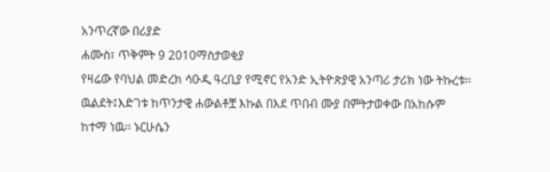አንጥረኛው በሪያድ
ሐሙስ፣ ጥቅምት 9 2010ማስታወቂያ
የዛሬው የባህል መድረክ ሳዑዲ ዓረቢያ የሚኖር የአንድ ኢትዮጵያዊ አንጣሪ ታሪክ ነው ትኩረቱ፡፡ ዉልደት፤እድገቱ ከጥንታዊ ሐውልቶቿ እኩል በእደ ጥበብ ሙያ በምትታወቀው በአከሱም ከተማ ነዉ፡፡ ኑርሁሴን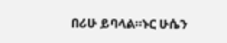በሪሁ ይባላል።ኑር ሁሴን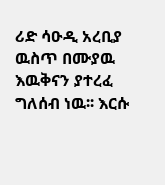ሪድ ሳዑዲ አረቢያ ዉስጥ በሙያዉ እዉቅናን ያተረፈ ግለሰብ ነዉ፡፡ እርሱ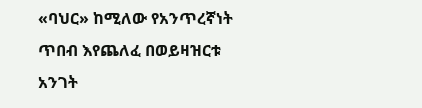«ባህር» ከሚለው የአንጥረኛነት ጥበብ እየጨለፈ በወይዛዝርቱ አንገት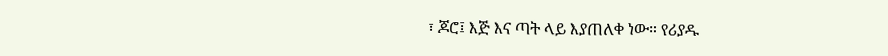፣ ጆሮ፤ እጅ እና ጣት ላይ እያጠለቀ ነው። የሪያዱ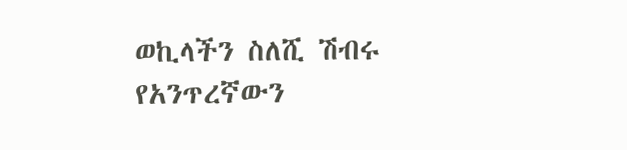ወኪላችን ስለሺ ሽብሩ የአንጥረኛውን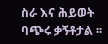ስራ እና ሕይወት ባጭሩ ቃኝቶታል ፡፡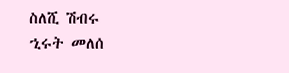ስለሺ ሽብሩ
ኂሩት መለሰ